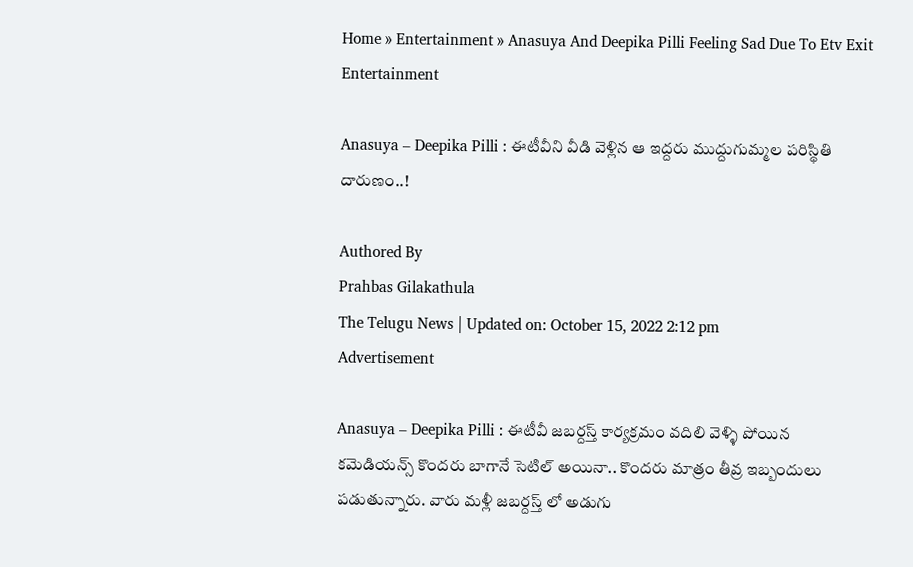Home » Entertainment » Anasuya And Deepika Pilli Feeling Sad Due To Etv Exit
Entertainment

Anasuya – Deepika Pilli : ఈటీవీని వీడి వెళ్లిన ఆ ఇద్దరు ముద్దుగుమ్మల పరిస్థితి దారుణం..!

Authored By
Prahbas Gilakathula
The Telugu News | Updated on: October 15, 2022 2:12 pm
Advertisement

Anasuya – Deepika Pilli : ఈటీవీ జబర్దస్త్ కార్యక్రమం వదిలి వెళ్ళి పోయిన కమెడియన్స్ కొందరు బాగానే సెటిల్ అయినా.. కొందరు మాత్రం తీవ్ర ఇబ్బందులు పడుతున్నారు. వారు మళ్లీ జబర్దస్త్ లో అడుగు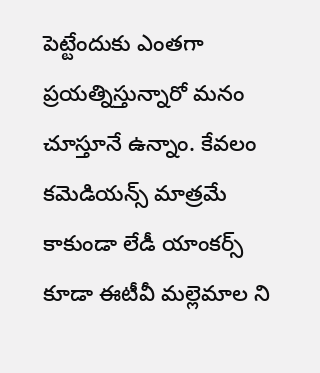పెట్టేందుకు ఎంతగా ప్రయత్నిస్తున్నారో మనం చూస్తూనే ఉన్నాం. కేవలం కమెడియన్స్ మాత్రమే కాకుండా లేడీ యాంకర్స్ కూడా ఈటీవీ మల్లెమాల ని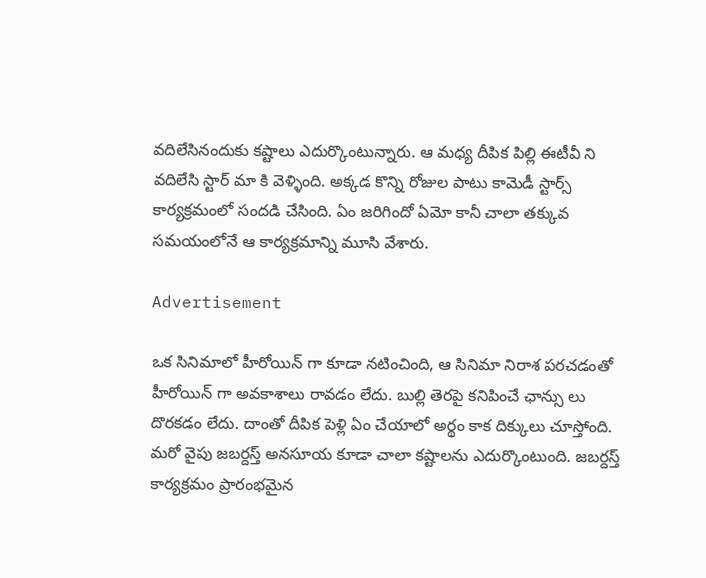వదిలేసినందుకు కష్టాలు ఎదుర్కొంటున్నారు. ఆ మధ్య దీపిక పిల్లి ఈటీవీ ని వదిలేసి స్టార్ మా కి వెళ్ళింది. అక్కడ కొన్ని రోజుల పాటు కామెడీ స్టార్స్ కార్యక్రమంలో సందడి చేసింది. ఏం జరిగిందో ఏమో కానీ చాలా తక్కువ సమయంలోనే ఆ కార్యక్రమాన్ని మూసి వేశారు.

Advertisement

ఒక సినిమాలో హీరోయిన్ గా కూడా నటించింది, ఆ సినిమా నిరాశ పరచడంతో హీరోయిన్ గా అవకాశాలు రావడం లేదు. బుల్లి తెరపై కనిపించే ఛాన్సు లు దొరకడం లేదు. దాంతో దీపిక పెళ్లి ఏం చేయాలో అర్థం కాక దిక్కులు చూస్తోంది. మరో వైపు జబర్దస్త్ అనసూయ కూడా చాలా కష్టాలను ఎదుర్కొంటుంది. జబర్దస్త్ కార్యక్రమం ప్రారంభమైన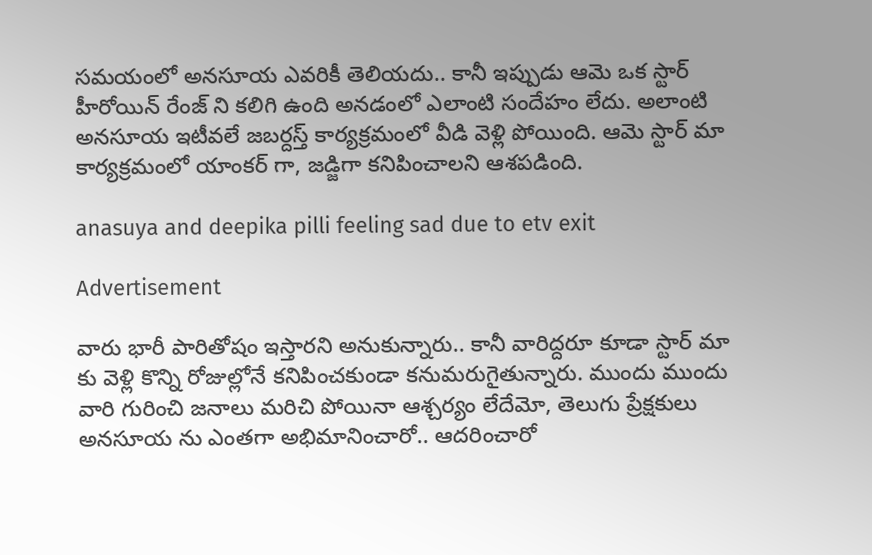సమయంలో అనసూయ ఎవరికీ తెలియదు.. కానీ ఇప్పుడు ఆమె ఒక స్టార్ హీరోయిన్ రేంజ్ ని కలిగి ఉంది అనడంలో ఎలాంటి సందేహం లేదు. అలాంటి అనసూయ ఇటీవలే జబర్దస్త్ కార్యక్రమంలో వీడి వెళ్లి పోయింది. ఆమె స్టార్ మా కార్యక్రమంలో యాంకర్ గా, జడ్జిగా కనిపించాలని ఆశపడింది.

anasuya and deepika pilli feeling sad due to etv exit

Advertisement

వారు భారీ పారితోషం ఇస్తారని అనుకున్నారు.. కానీ వారిద్దరూ కూడా స్టార్ మా కు వెళ్లి కొన్ని రోజుల్లోనే కనిపించకుండా కనుమరుగైతున్నారు. ముందు ముందు వారి గురించి జనాలు మరిచి పోయినా ఆశ్చర్యం లేదేమో, తెలుగు ప్రేక్షకులు అనసూయ ను ఎంతగా అభిమానించారో.. ఆదరించారో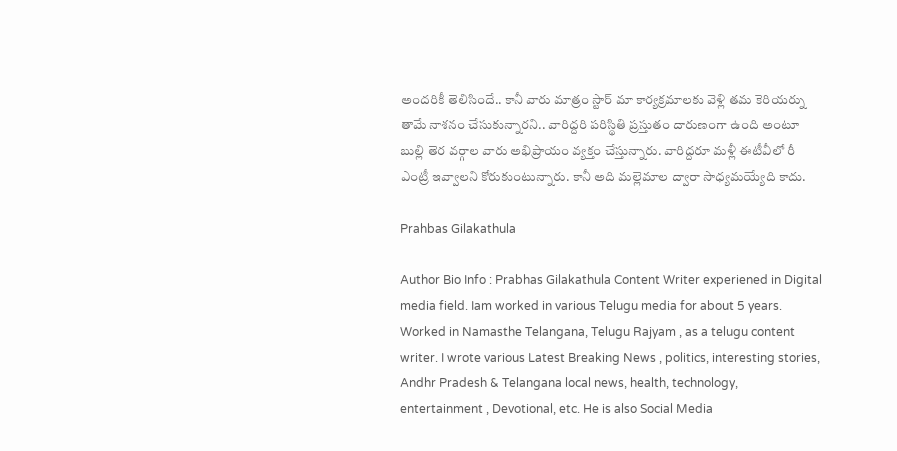అందరికీ తెలిసిందే.. కానీ వారు మాత్రం స్టార్ మా కార్యక్రమాలకు వెళ్లి తమ కెరియర్ను తామే నాశనం చేసుకున్నారని.. వారిద్దరి పరిస్థితి ప్రస్తుతం దారుణంగా ఉంది అంటూ బుల్లి తెర వర్గాల వారు అభిప్రాయం వ్యక్తం చేస్తున్నారు. వారిద్దరూ మళ్లీ ఈటీవీలో రీ ఎంట్రీ ఇవ్వాలని కోరుకుంటున్నారు. కానీ అది మల్లెమాల ద్వారా సాధ్యమయ్యేది కాదు.

Prahbas Gilakathula

Author Bio Info : Prabhas Gilakathula Content Writer experiened in Digital media field. Iam worked in various Telugu media for about 5 years. Worked in Namasthe Telangana, Telugu Rajyam , as a telugu content writer. I wrote various Latest Breaking News , politics, interesting stories, Andhr Pradesh & Telangana local news, health, technology, entertainment , Devotional, etc. He is also Social Media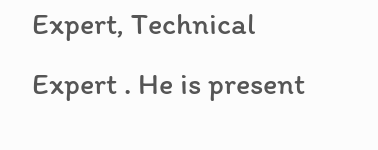Expert, Technical Expert . He is present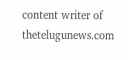content writer of thetelugunews.com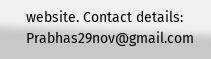website. Contact details: Prabhas29nov@gmail.com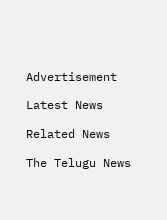Advertisement

Latest News

Related News

The Telugu News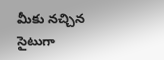మీకు నచ్చిన సైటుగా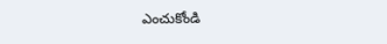ఎంచుకోండి